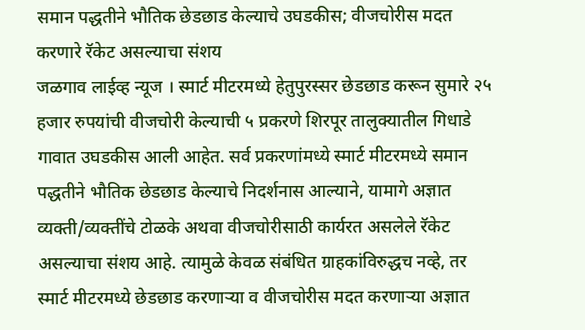समान पद्धतीने भौतिक छेडछाड केल्याचे उघडकीस; वीजचोरीस मदत करणारे रॅकेट असल्याचा संशय
जळगाव लाईव्ह न्यूज । स्मार्ट मीटरमध्ये हेतुपुरस्सर छेडछाड करून सुमारे २५ हजार रुपयांची वीजचोरी केल्याची ५ प्रकरणे शिरपूर तालुक्यातील गिधाडे गावात उघडकीस आली आहेत. सर्व प्रकरणांमध्ये स्मार्ट मीटरमध्ये समान पद्धतीने भौतिक छेडछाड केल्याचे निदर्शनास आल्याने, यामागे अज्ञात व्यक्ती/व्यक्तींचे टोळके अथवा वीजचोरीसाठी कार्यरत असलेले रॅकेट असल्याचा संशय आहे. त्यामुळे केवळ संबंधित ग्राहकांविरुद्धच नव्हे, तर स्मार्ट मीटरमध्ये छेडछाड करणाऱ्या व वीजचोरीस मदत करणाऱ्या अज्ञात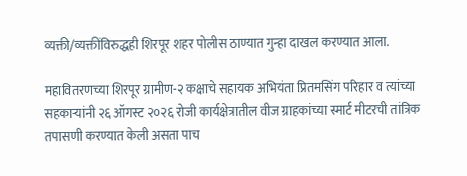व्यक्ती/व्यक्तींविरुद्धही शिरपूर शहर पोलीस ठाण्यात गुन्हा दाखल करण्यात आला.

महावितरणच्या शिरपूर ग्रामीण-२ कक्षाचे सहायक अभियंता प्रितमसिंग परिहार व त्यांच्या सहकाऱ्यांनी २६ ऑगस्ट २०२६ रोजी कार्यक्षेत्रातील वीज ग्राहकांच्या स्मार्ट मीटरची तांत्रिक तपासणी करण्यात केली असता पाच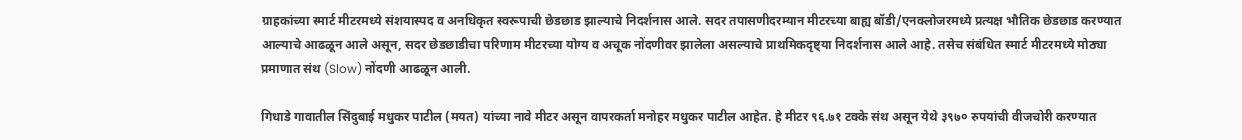ग्राहकांच्या स्मार्ट मीटरमध्ये संशयास्पद व अनधिकृत स्वरूपाची छेडछाड झाल्याचे निदर्शनास आले. सदर तपासणीदरम्यान मीटरच्या बाह्य बॉडी/एनक्लोजरमध्ये प्रत्यक्ष भौतिक छेडछाड करण्यात आल्याचे आढळून आले असून, सदर छेडछाडीचा परिणाम मीटरच्या योग्य व अचूक नोंदणीवर झालेला असल्याचे प्राथमिकदृष्ट्या निदर्शनास आले आहे. तसेच संबंधित स्मार्ट मीटरमध्ये मोठ्या प्रमाणात संथ (Slow) नोंदणी आढळून आली.

गिधाडे गावातील सिंदुबाई मधुकर पाटील (मयत) यांच्या नावे मीटर असून वापरकर्ता मनोहर मधुकर पाटील आहेत. हे मीटर ९६.७१ टक्के संथ असून येथे ३९७० रुपयांची वीजचोरी करण्यात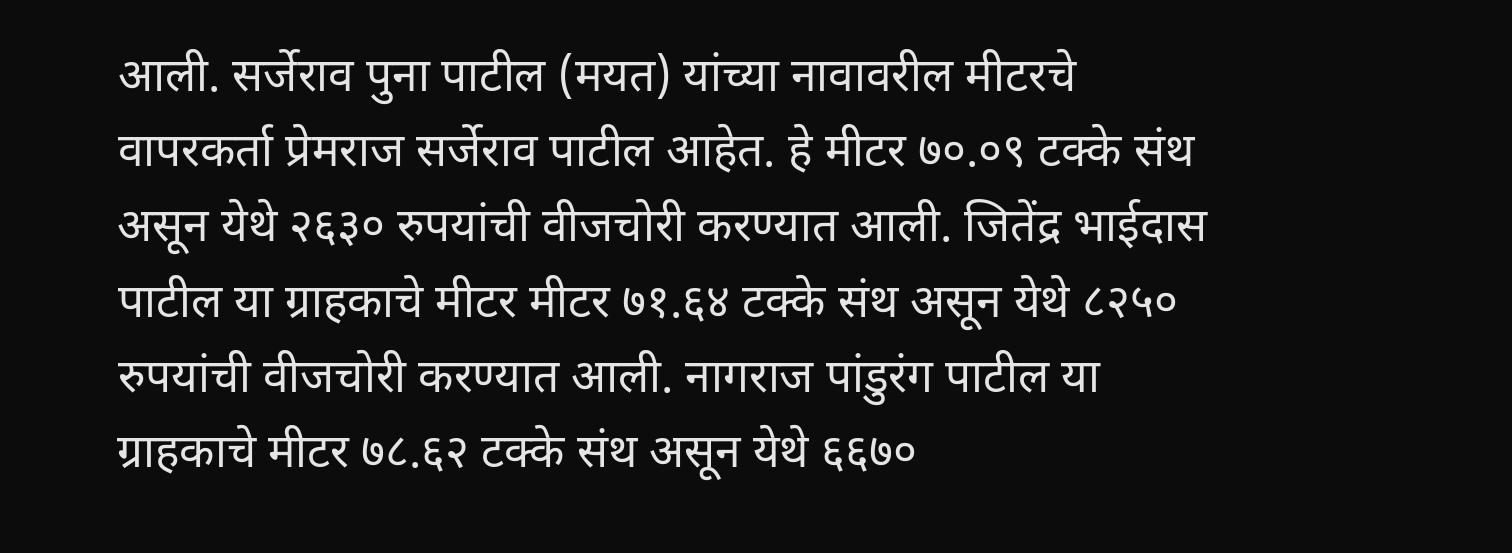आली. सर्जेराव पुना पाटील (मयत) यांच्या नावावरील मीटरचे वापरकर्ता प्रेमराज सर्जेराव पाटील आहेत. हे मीटर ७०.०९ टक्के संथ असून येथे २६३० रुपयांची वीजचोरी करण्यात आली. जितेंद्र भाईदास पाटील या ग्राहकाचे मीटर मीटर ७१.६४ टक्के संथ असून येथे ८२५० रुपयांची वीजचोरी करण्यात आली. नागराज पांडुरंग पाटील या ग्राहकाचे मीटर ७८.६२ टक्के संथ असून येथे ६६७०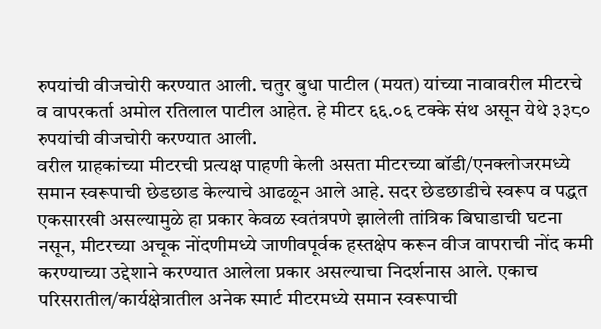रुपयांची वीजचोरी करण्यात आली. चतुर बुधा पाटील (मयत) यांच्या नावावरील मीटरचे व वापरकर्ता अमोल रतिलाल पाटील आहेत. हे मीटर ६६.०६ टक्के संथ असून येथे ३३८० रुपयांची वीजचोरी करण्यात आली.
वरील ग्राहकांच्या मीटरची प्रत्यक्ष पाहणी केली असता मीटरच्या बॉडी/एनक्लोजरमध्ये समान स्वरूपाची छेडछाड केल्याचे आढळून आले आहे. सदर छेडछाडीचे स्वरूप व पद्धत एकसारखी असल्यामुळे हा प्रकार केवळ स्वतंत्रपणे झालेली तांत्रिक बिघाडाची घटना नसून, मीटरच्या अचूक नोंदणीमध्ये जाणीवपूर्वक हस्तक्षेप करून वीज वापराची नोंद कमी करण्याच्या उद्देशाने करण्यात आलेला प्रकार असल्याचा निदर्शनास आले. एकाच परिसरातील/कार्यक्षेत्रातील अनेक स्मार्ट मीटरमध्ये समान स्वरूपाची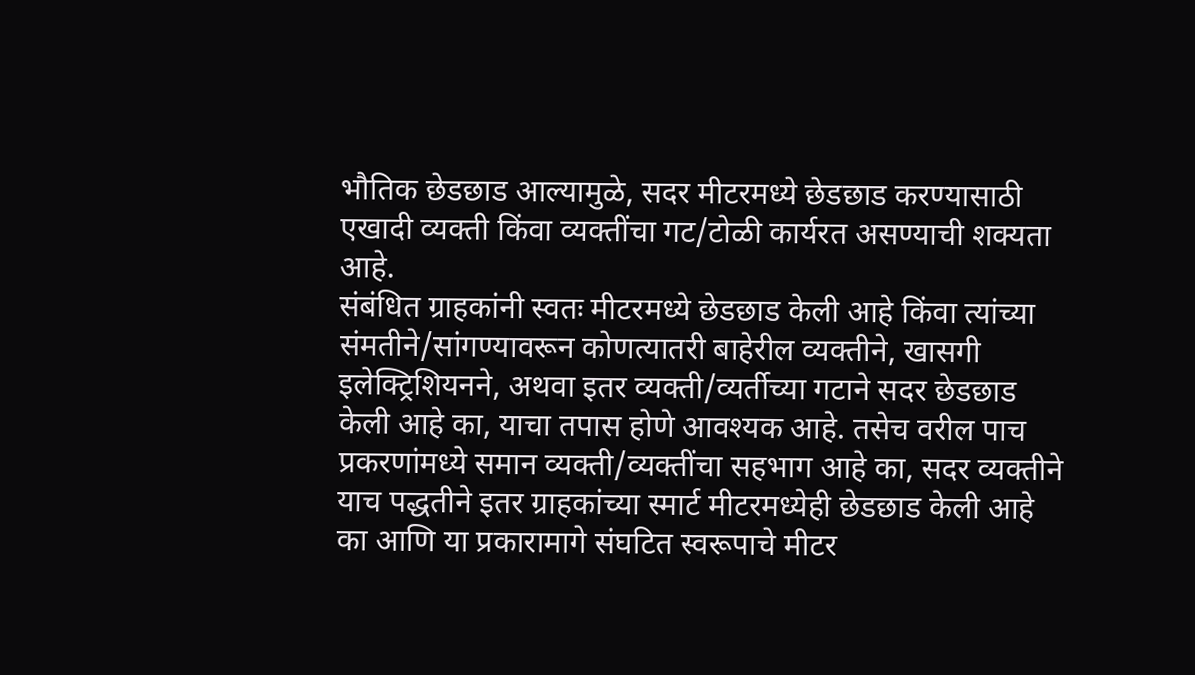भौतिक छेडछाड आल्यामुळे, सदर मीटरमध्ये छेडछाड करण्यासाठी एखादी व्यक्ती किंवा व्यक्तींचा गट/टोळी कार्यरत असण्याची शक्यता आहे.
संबंधित ग्राहकांनी स्वतः मीटरमध्ये छेडछाड केली आहे किंवा त्यांच्या संमतीने/सांगण्यावरून कोणत्यातरी बाहेरील व्यक्तीने, खासगी इलेक्ट्रिशियनने, अथवा इतर व्यक्ती/व्यर्तीच्या गटाने सदर छेडछाड केली आहे का, याचा तपास होणे आवश्यक आहे. तसेच वरील पाच प्रकरणांमध्ये समान व्यक्ती/व्यक्तींचा सहभाग आहे का, सदर व्यक्तीने याच पद्धतीने इतर ग्राहकांच्या स्मार्ट मीटरमध्येही छेडछाड केली आहे का आणि या प्रकारामागे संघटित स्वरूपाचे मीटर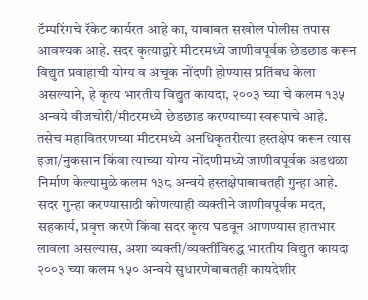टॅम्परिंगचे रॅकेट कार्यरत आहे का, याबाबत सखोल पोलीस तपास आवश्यक आहे. सदर कृत्याद्वारे मीटरमध्ये जाणीवपूर्वक छेडछाड करून विद्युत प्रवाहाची योग्य व अचूक नोंदणी होण्यास प्रतिंबध केला असल्याने, हे कृत्य भारतीय विद्युत कायदा, २००३ च्या चे कलम १३५ अन्वये वीजचोरी/मीटरमध्ये छेडछाड करण्याच्या स्वरूपाचे आहे.
तसेच महावितरणच्या मीटरमध्ये अनधिकृतरीत्या हस्तक्षेप करून त्यास इजा/नुकसान किंवा त्याच्या योग्य नोंदणीमध्ये जाणीवपूर्वक अडथळा निर्माण केल्यामुळे कलम १३८ अन्वये हस्तक्षेपाबाबतही गुन्हा आहे. सदर गुन्हा करण्यासाठी कोणत्याही व्यक्तीने जाणीवपूर्वक मदत, सहकार्य, प्रवृत्त करणे किंवा सदर कृत्य घडवून आणण्यास हातभार लावला असल्यास, अशा व्यक्ती/व्यक्तींविरुद्ध भारतीय विद्युत कायदा २००३ च्या कलम १५० अन्वये सुधारणेबाबतही कायदेशीर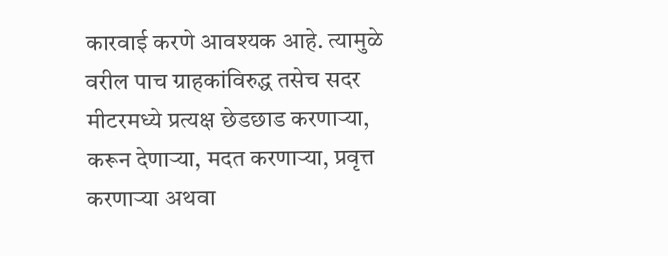कारवाई करणे आवश्यक आहे. त्यामुळे वरील पाच ग्राहकांविरुद्ध तसेच सदर मीटरमध्ये प्रत्यक्ष छेडछाड करणाऱ्या, करून देणाऱ्या, मदत करणाऱ्या, प्रवृत्त करणाऱ्या अथवा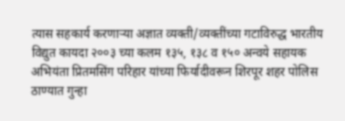त्यास सहकार्य करणाऱ्या अज्ञात व्यक्ती/व्यक्तींच्या गटाविरुद्ध भारतीय विद्युत कायदा २००३ च्या कलम १३५, १३८ व १५० अन्वये सहायक अभियंता प्रितमसिंग परिहार यांच्या फिर्यादीवरून शिरपूर शहर पोलिस ठाण्यात गुन्हा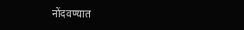नोंदवण्यात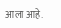आला आहे.